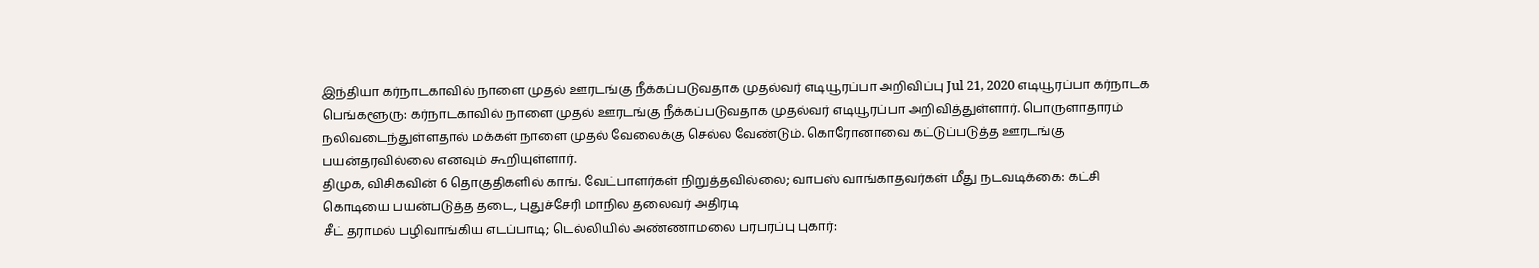இந்தியா கர்நாடகாவில் நாளை முதல் ஊரடங்கு நீக்கப்படுவதாக முதல்வர் எடியூரப்பா அறிவிப்பு Jul 21, 2020 எடியூரப்பா கர்நாடக பெங்களூரு: கர்நாடகாவில் நாளை முதல் ஊரடங்கு நீக்கப்படுவதாக முதல்வர் எடியூரப்பா அறிவித்துள்ளார். பொருளாதாரம் நலிவடைந்துள்ளதால் மக்கள் நாளை முதல் வேலைக்கு செல்ல வேண்டும். கொரோனாவை கட்டுப்படுத்த ஊரடங்கு பயன்தரவில்லை எனவும் கூறியுள்ளார்.
திமுக, விசிகவின் 6 தொகுதிகளில் காங். வேட்பாளர்கள் நிறுத்தவில்லை; வாபஸ் வாங்காதவர்கள் மீது நடவடிக்கை: கட்சி கொடியை பயன்படுத்த தடை, புதுச்சேரி மாநில தலைவர் அதிரடி
சீட் தராமல் பழிவாங்கிய எடப்பாடி; டெல்லியில் அண்ணாமலை பரபரப்பு புகார்: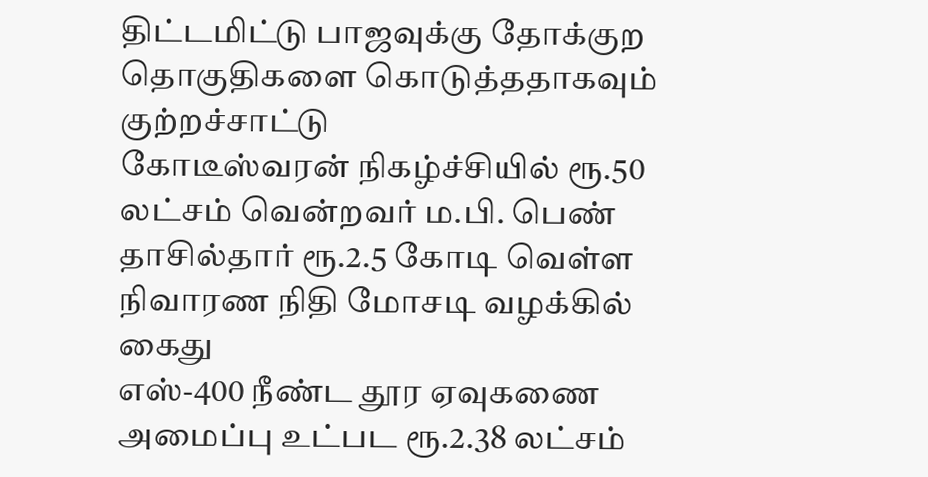திட்டமிட்டு பாஜவுக்கு தோக்குற தொகுதிகளை கொடுத்ததாகவும் குற்றச்சாட்டு
கோடீஸ்வரன் நிகழ்ச்சியில் ரூ.50 லட்சம் வென்றவர் ம.பி. பெண் தாசில்தார் ரூ.2.5 கோடி வெள்ள நிவாரண நிதி மோசடி வழக்கில் கைது
எஸ்-400 நீண்ட தூர ஏவுகணை அமைப்பு உட்பட ரூ.2.38 லட்சம்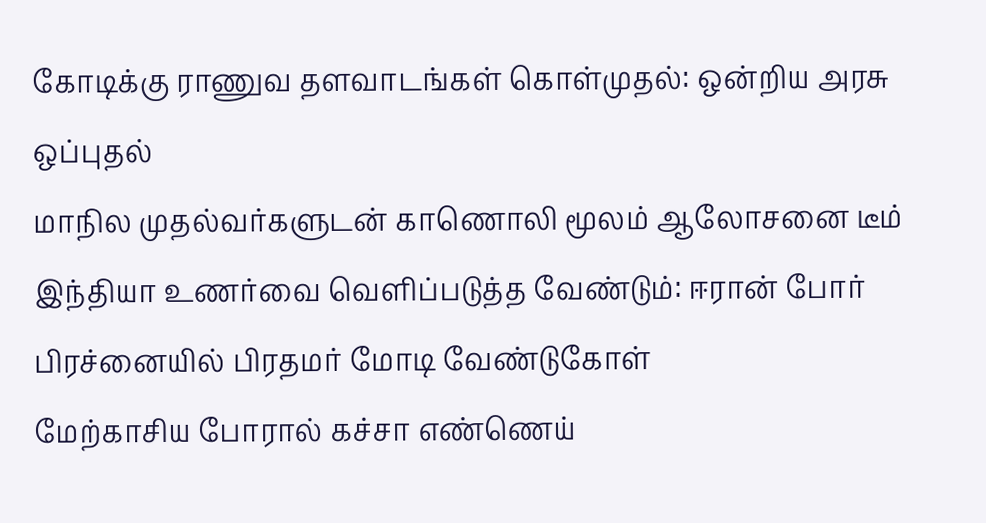கோடிக்கு ராணுவ தளவாடங்கள் கொள்முதல்: ஒன்றிய அரசு ஒப்புதல்
மாநில முதல்வர்களுடன் காணொலி மூலம் ஆலோசனை டீம் இந்தியா உணர்வை வெளிப்படுத்த வேண்டும்: ஈரான் போர் பிரச்னையில் பிரதமர் மோடி வேண்டுகோள்
மேற்காசிய போரால் கச்சா எண்ணெய்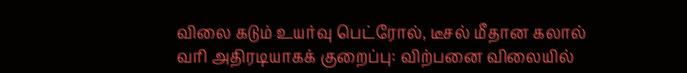விலை கடும் உயர்வு பெட்ரோல், டீசல் மீதான கலால் வரி அதிரடியாகக் குறைப்பு: விற்பனை விலையில்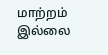மாற்றம் இல்லை